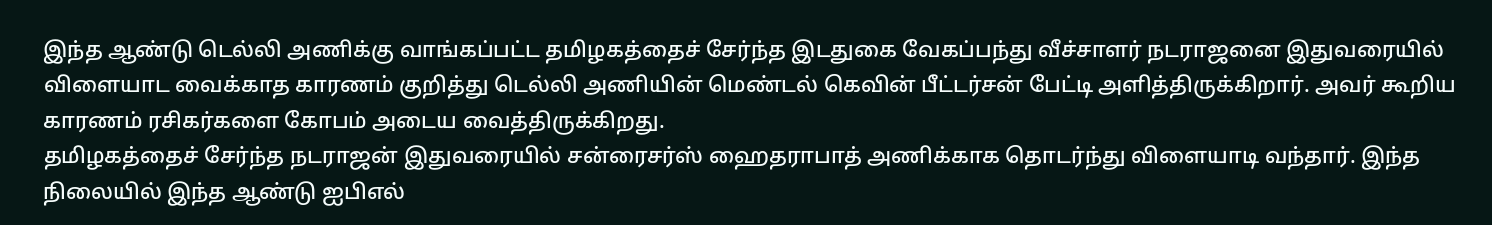இந்த ஆண்டு டெல்லி அணிக்கு வாங்கப்பட்ட தமிழகத்தைச் சேர்ந்த இடதுகை வேகப்பந்து வீச்சாளர் நடராஜனை இதுவரையில் விளையாட வைக்காத காரணம் குறித்து டெல்லி அணியின் மெண்டல் கெவின் பீட்டர்சன் பேட்டி அளித்திருக்கிறார். அவர் கூறிய காரணம் ரசிகர்களை கோபம் அடைய வைத்திருக்கிறது.
தமிழகத்தைச் சேர்ந்த நடராஜன் இதுவரையில் சன்ரைசர்ஸ் ஹைதராபாத் அணிக்காக தொடர்ந்து விளையாடி வந்தார். இந்த நிலையில் இந்த ஆண்டு ஐபிஎல்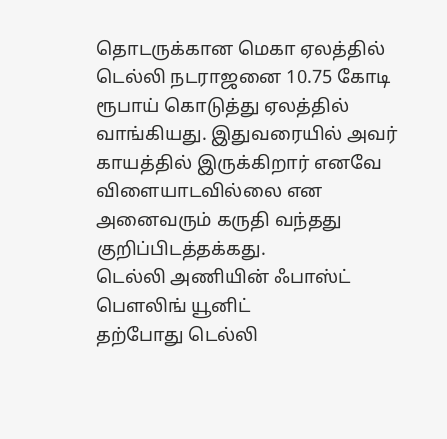தொடருக்கான மெகா ஏலத்தில் டெல்லி நடராஜனை 10.75 கோடி ரூபாய் கொடுத்து ஏலத்தில் வாங்கியது. இதுவரையில் அவர் காயத்தில் இருக்கிறார் எனவே விளையாடவில்லை என அனைவரும் கருதி வந்தது குறிப்பிடத்தக்கது.
டெல்லி அணியின் ஃபாஸ்ட் பௌலிங் யூனிட்
தற்போது டெல்லி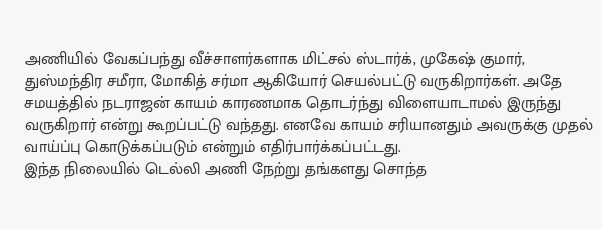அணியில் வேகப்பந்து வீச்சாளர்களாக மிட்சல் ஸ்டார்க், முகேஷ் குமார், துஸ்மந்திர சமீரா, மோகித் சர்மா ஆகியோர் செயல்பட்டு வருகிறார்கள். அதே சமயத்தில் நடராஜன் காயம் காரணமாக தொடர்ந்து விளையாடாமல் இருந்து வருகிறார் என்று கூறப்பட்டு வந்தது. எனவே காயம் சரியானதும் அவருக்கு முதல் வாய்ப்பு கொடுக்கப்படும் என்றும் எதிர்பார்க்கப்பட்டது.
இந்த நிலையில் டெல்லி அணி நேற்று தங்களது சொந்த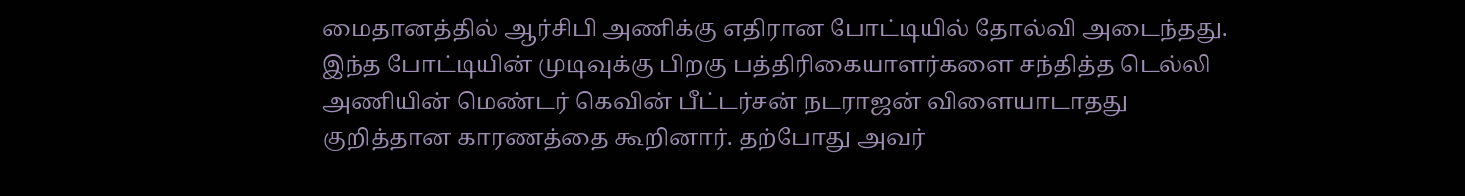மைதானத்தில் ஆர்சிபி அணிக்கு எதிரான போட்டியில் தோல்வி அடைந்தது. இந்த போட்டியின் முடிவுக்கு பிறகு பத்திரிகையாளர்களை சந்தித்த டெல்லி அணியின் மெண்டர் கெவின் பீட்டர்சன் நடராஜன் விளையாடாதது குறித்தான காரணத்தை கூறினார். தற்போது அவர்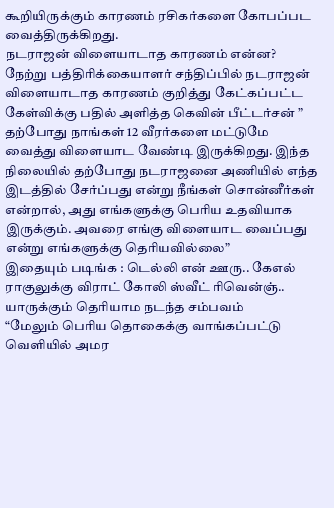கூறியிருக்கும் காரணம் ரசிகர்களை கோபப்பட வைத்திருக்கிறது.
நடராஜன் விளையாடாத காரணம் என்ன?
நேற்று பத்திரிக்கையாளர் சந்திப்பில் நடராஜன் விளையாடாத காரணம் குறித்து கேட்கப்பட்ட கேள்விக்கு பதில் அளித்த கெவின் பீட்டர்சன் ” தற்போது நாங்கள் 12 வீரர்களை மட்டுமே வைத்து விளையாட வேண்டி இருக்கிறது. இந்த நிலையில் தற்போது நடராஜனை அணியில் எந்த இடத்தில் சேர்ப்பது என்று நீங்கள் சொன்னீர்கள் என்றால், அது எங்களுக்கு பெரிய உதவியாக இருக்கும். அவரை எங்கு விளையாட வைப்பது என்று எங்களுக்கு தெரியவில்லை”
இதையும் படிங்க : டெல்லி என் ஊரு.. கேஎல் ராகுலுக்கு விராட் கோலி ஸ்வீட் ரிவென்ஞ்.. யாருக்கும் தெரியாம நடந்த சம்பவம்
“மேலும் பெரிய தொகைக்கு வாங்கப்பட்டு வெளியில் அமர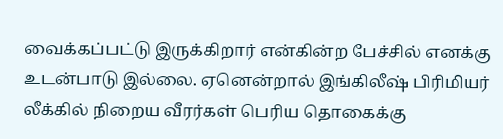வைக்கப்பட்டு இருக்கிறார் என்கின்ற பேச்சில் எனக்கு உடன்பாடு இல்லை. ஏனென்றால் இங்கிலீஷ் பிரிமியர் லீக்கில் நிறைய வீரர்கள் பெரிய தொகைக்கு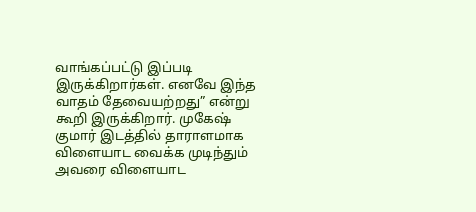வாங்கப்பட்டு இப்படி இருக்கிறார்கள். எனவே இந்த வாதம் தேவையற்றது” என்று கூறி இருக்கிறார். முகேஷ் குமார் இடத்தில் தாராளமாக விளையாட வைக்க முடிந்தும் அவரை விளையாட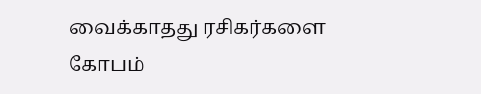வைக்காதது ரசிகர்களை கோபம்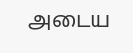அடைய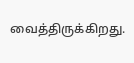வைத்திருக்கிறது.